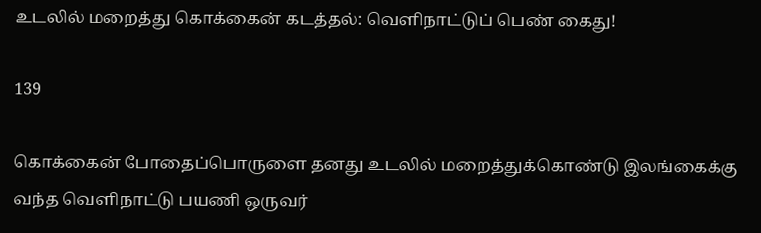உடலில் மறைத்து கொக்கைன் கடத்தல்: வெளிநாட்டுப் பெண் கைது!

139

கொக்கைன் போதைப்பொருளை தனது உடலில் மறைத்துக்கொண்டு இலங்கைக்கு வந்த வெளிநாட்டு பயணி ஒருவர்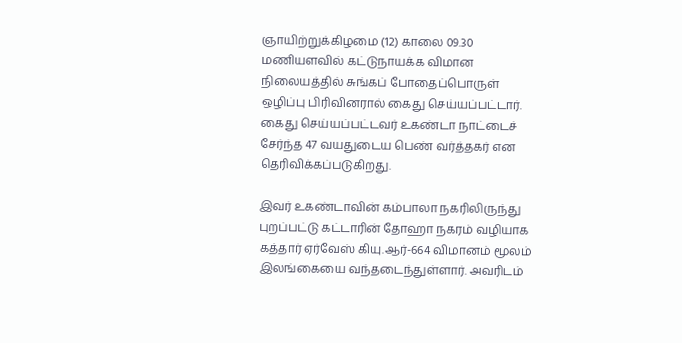ஞாயிற்றுக்கிழமை (12) காலை 09.30 மணியளவில் கட்டுநாயக்க விமான நிலையத்தில் சுங்கப் போதைப்பொருள் ஒழிப்பு பிரிவினரால் கைது செய்யப்பட்டார். கைது செய்யப்பட்டவர் உகண்டா நாட்டைச் சேர்ந்த 47 வயதுடைய பெண் வர்த்தகர் என தெரிவிக்கப்படுகிறது.

இவர் உகண்டாவின் கம்பாலா நகரிலிருந்து புறப்பட்டு கட்டாரின் தோஹா நகரம் வழியாக கத்தார் ஏர்வேஸ் கியு.ஆர்-664 விமானம் மூலம் இலங்கையை வந்தடைந்துள்ளார். அவரிடம்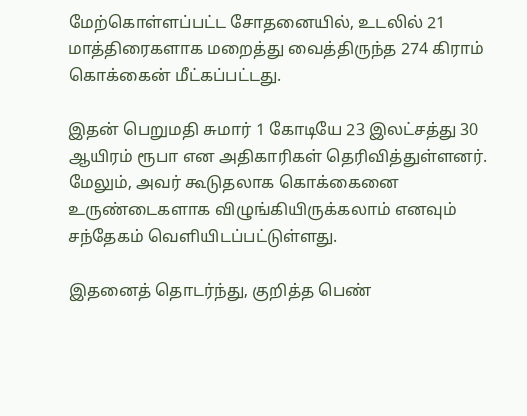மேற்கொள்ளப்பட்ட சோதனையில், உடலில் 21 மாத்திரைகளாக மறைத்து வைத்திருந்த 274 கிராம் கொக்கைன் மீட்கப்பட்டது.

இதன் பெறுமதி சுமார் 1 கோடியே 23 இலட்சத்து 30 ஆயிரம் ரூபா என அதிகாரிகள் தெரிவித்துள்ளனர். மேலும், அவர் கூடுதலாக கொக்கைனை உருண்டைகளாக விழுங்கியிருக்கலாம் எனவும் சந்தேகம் வெளியிடப்பட்டுள்ளது.

இதனைத் தொடர்ந்து, குறித்த பெண்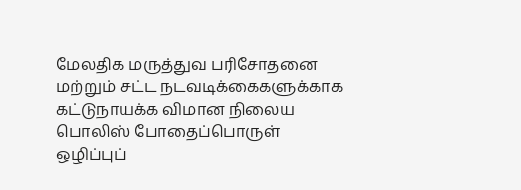மேலதிக மருத்துவ பரிசோதனை மற்றும் சட்ட நடவடிக்கைகளுக்காக கட்டுநாயக்க விமான நிலைய பொலிஸ் போதைப்பொருள் ஒழிப்புப்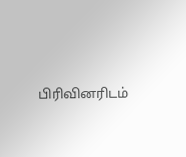பிரிவினரிடம்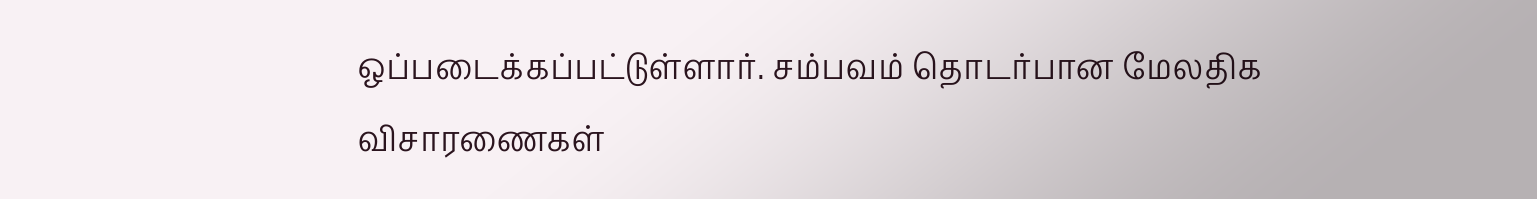ஒப்படைக்கப்பட்டுள்ளார். சம்பவம் தொடர்பான மேலதிக விசாரணைகள்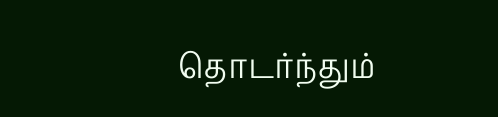தொடர்ந்தும்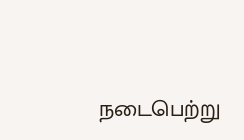நடைபெற்று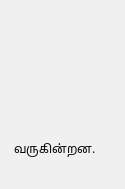வருகின்றன.